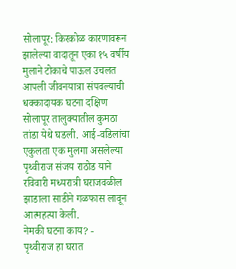सोलापूर: किरकोळ कारणावरून झालेल्या वादातून एका १५ वर्षीय मुलाने टोकाचे पाऊल उचलत आपली जीवनयात्रा संपवल्याची धक्कादायक घटना दक्षिण सोलापूर तालुक्यातील कुमठा तांडा येथे घडली. आई-वडिलांचा एकुलता एक मुलगा असलेल्या पृथ्वीराज संजय राठोड याने रविवारी मध्यरात्री घराजवळील झाडाला साडीने गळफास लावून आत्महत्या केली.
नेमकी घटना काय? -
पृथ्वीराज हा घरात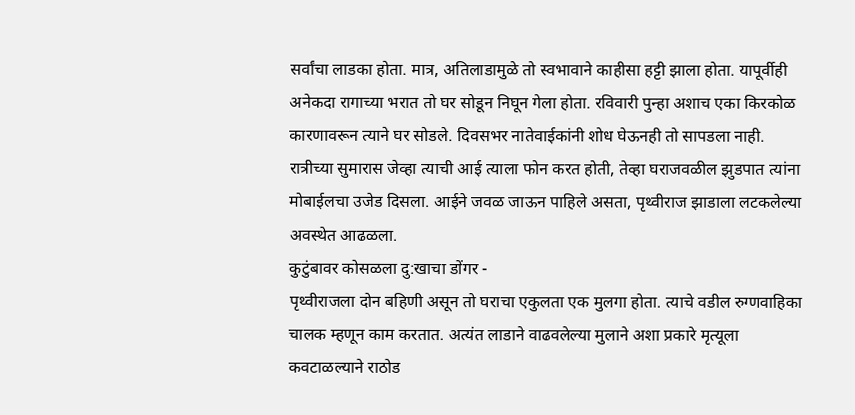सर्वांचा लाडका होता. मात्र, अतिलाडामुळे तो स्वभावाने काहीसा हट्टी झाला होता. यापूर्वीही अनेकदा रागाच्या भरात तो घर सोडून निघून गेला होता. रविवारी पुन्हा अशाच एका किरकोळ कारणावरून त्याने घर सोडले. दिवसभर नातेवाईकांनी शोध घेऊनही तो सापडला नाही. रात्रीच्या सुमारास जेव्हा त्याची आई त्याला फोन करत होती, तेव्हा घराजवळील झुडपात त्यांना मोबाईलचा उजेड दिसला. आईने जवळ जाऊन पाहिले असता, पृथ्वीराज झाडाला लटकलेल्या अवस्थेत आढळला.
कुटुंबावर कोसळला दु:खाचा डोंगर -
पृथ्वीराजला दोन बहिणी असून तो घराचा एकुलता एक मुलगा होता. त्याचे वडील रुग्णवाहिका चालक म्हणून काम करतात. अत्यंत लाडाने वाढवलेल्या मुलाने अशा प्रकारे मृत्यूला कवटाळल्याने राठोड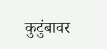कुटुंबावर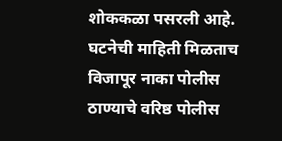शोककळा पसरली आहे. घटनेची माहिती मिळताच विजापूर नाका पोलीस ठाण्याचे वरिष्ठ पोलीस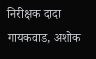निरीक्षक दादा गायकवाड, अशोक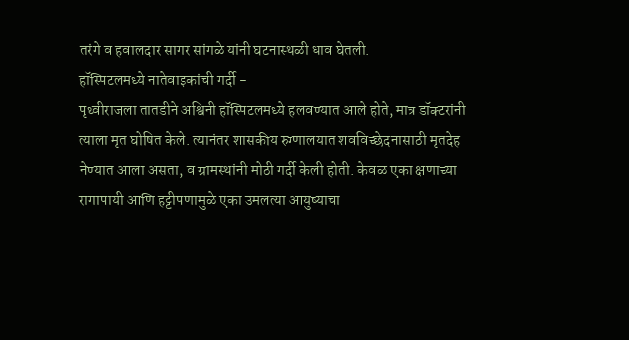तरंगे व हवालदार सागर सांगळे यांनी घटनास्थळी धाव घेतली.
हॉस्पिटलमध्ये नातेवाइकांची गर्दी -
पृथ्वीराजला तातडीने अश्विनी हॉस्पिटलमध्ये हलवण्यात आले होते, मात्र डॉक्टरांनी त्याला मृत घोषित केले. त्यानंतर शासकीय रुग्णालयात शवविच्छेदनासाठी मृतदेह नेण्यात आला असता, व ग्रामस्थांनी मोठी गर्दी केली होती. केवळ एका क्षणाच्या रागापायी आणि हट्टीपणामुळे एका उमलत्या आयुष्याचा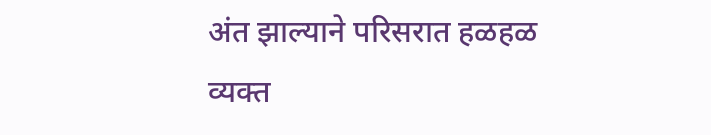अंत झाल्याने परिसरात हळहळ व्यक्त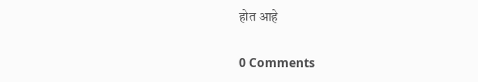होत आहे

0 Comments